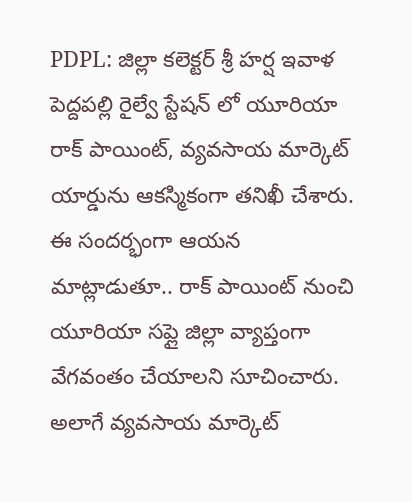PDPL: జిల్లా కలెక్టర్ శ్రీ హర్ష ఇవాళ పెద్దపల్లి రైల్వే స్టేషన్ లో యూరియా రాక్ పాయింట్, వ్యవసాయ మార్కెట్ యార్డును ఆకస్మికంగా తనిఖీ చేశారు. ఈ సందర్భంగా ఆయన మాట్లాడుతూ.. రాక్ పాయింట్ నుంచి యూరియా సప్లై జిల్లా వ్యాప్తంగా వేగవంతం చేయాలని సూచించారు. అలాగే వ్యవసాయ మార్కెట్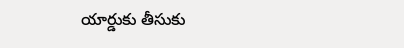యార్డుకు తీసుకు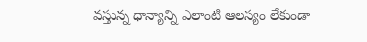వస్తున్న ధాన్యాన్ని ఎలాంటి ఆలస్యం లేకుండా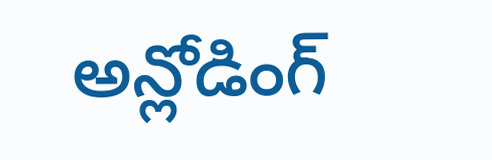అన్లోడింగ్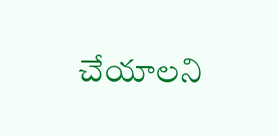చేయాలని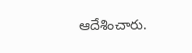ఆదేశించారు.